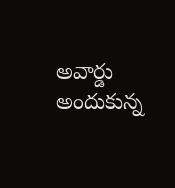అవార్డు అందుకున్న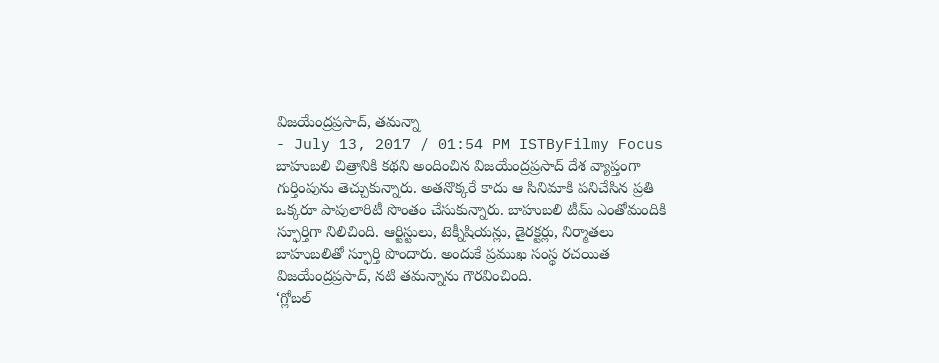విజయేంద్రప్రసాద్, తమన్నా
- July 13, 2017 / 01:54 PM ISTByFilmy Focus
బాహుబలి చిత్రానికి కథని అందించిన విజయేంద్రప్రసాద్ దేశ వ్యాప్తంగా గుర్తింపును తెచ్చుకున్నారు. అతనొక్కరే కాదు ఆ సినిమాకి పనిచేసిన ప్రతి ఒక్కరూ పాపులారిటీ సొంతం చేసుకున్నారు. బాహుబలి టీమ్ ఎంతోమందికి స్ఫూర్తిగా నిలిచింది. ఆర్టిస్టులు, టెక్నీషియన్లు, డైరక్టర్లు, నిర్మాతలు బాహుబలితో స్ఫూర్తి పొందారు. అందుకే ప్రముఖ సంస్థ రచయిత విజయేంద్రప్రసాద్, నటి తమన్నాను గౌరవించింది.
‘గ్లోబల్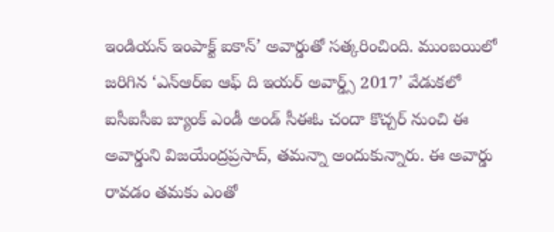ఇండియన్ ఇంపాక్ట్ ఐకాన్’ అవార్డుతో సత్కరించింది. ముంబయిలో జరిగిన ‘ఎన్ఆర్ఐ ఆఫ్ ది ఇయర్ అవార్డ్స్ 2017’ వేడుకలో ఐసీఐసీఐ బ్యాంక్ ఎండీ అండ్ సీఈఓ చందా కొచ్చర్ నుంచి ఈ అవార్డుని విజయేంద్రప్రసాద్, తమన్నా అందుకున్నారు. ఈ అవార్డు రావడం తమకు ఎంతో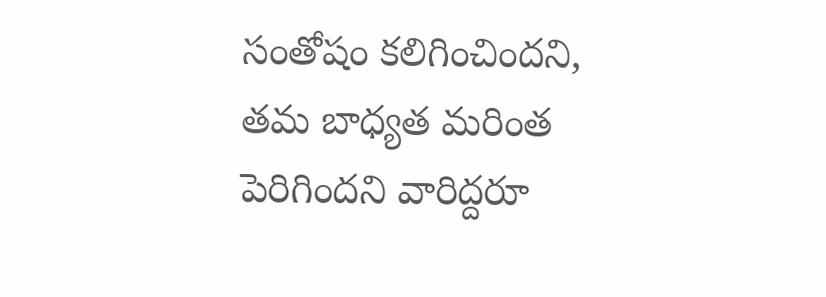సంతోషం కలిగించిందని, తమ బాధ్యత మరింత పెరిగిందని వారిద్దరూ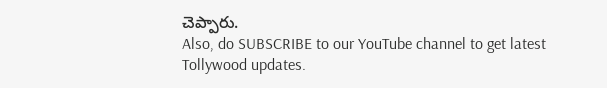చెప్పారు.
Also, do SUBSCRIBE to our YouTube channel to get latest Tollywood updates.